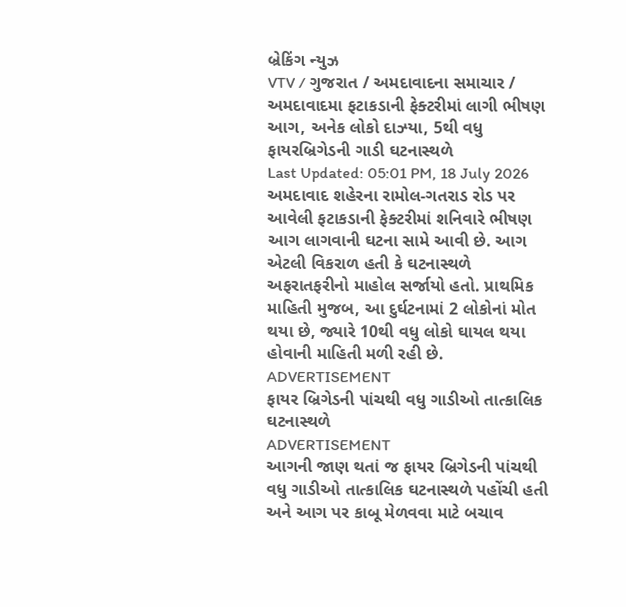બ્રેકિંગ ન્યુઝ
VTV / ગુજરાત / અમદાવાદના સમાચાર / અમદાવાદમા ફટાકડાની ફેક્ટરીમાં લાગી ભીષણ આગ, અનેક લોકો દાઝ્યા, 5થી વધુ ફાયરબ્રિગેડની ગાડી ઘટનાસ્થળે
Last Updated: 05:01 PM, 18 July 2026
અમદાવાદ શહેરના રામોલ-ગતરાડ રોડ પર આવેલી ફટાકડાની ફેક્ટરીમાં શનિવારે ભીષણ આગ લાગવાની ઘટના સામે આવી છે. આગ એટલી વિકરાળ હતી કે ઘટનાસ્થળે અફરાતફરીનો માહોલ સર્જાયો હતો. પ્રાથમિક માહિતી મુજબ, આ દુર્ઘટનામાં 2 લોકોનાં મોત થયા છે, જ્યારે 10થી વધુ લોકો ઘાયલ થયા હોવાની માહિતી મળી રહી છે.
ADVERTISEMENT
ફાયર બ્રિગેડની પાંચથી વધુ ગાડીઓ તાત્કાલિક ઘટનાસ્થળે
ADVERTISEMENT
આગની જાણ થતાં જ ફાયર બ્રિગેડની પાંચથી વધુ ગાડીઓ તાત્કાલિક ઘટનાસ્થળે પહોંચી હતી અને આગ પર કાબૂ મેળવવા માટે બચાવ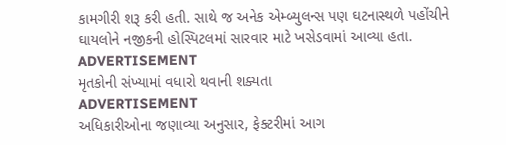કામગીરી શરૂ કરી હતી. સાથે જ અનેક એમ્બ્યુલન્સ પણ ઘટનાસ્થળે પહોંચીને ઘાયલોને નજીકની હોસ્પિટલમાં સારવાર માટે ખસેડવામાં આવ્યા હતા.
ADVERTISEMENT
મૃતકોની સંખ્યામાં વધારો થવાની શક્યતા
ADVERTISEMENT
અધિકારીઓના જણાવ્યા અનુસાર, ફેક્ટરીમાં આગ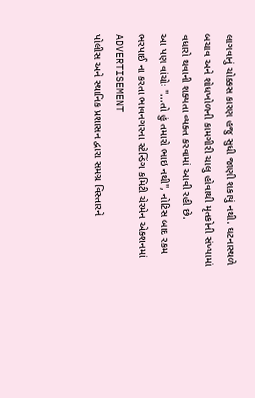લાગવાનું ચોક્કસ કારણ હજુ સુધી જાણી શકાયું નથી. ઘટનાસ્થળે બચાવ અને શોધખોળની કામગીરી ચાલુ હોવાથી મૃતકોની સંખ્યામાં વધારો થવાની શક્યતા વ્યક્ત કરવામાં આવી રહી છે.
આ પણ વાંચોઃ ''...તો હું તમારો ભાઇ નથી'', નોટિસ બાદ રકમ ભરપાઈ ના કરતા ભાવનગરના સ્ટેન્ડિંગ કમિટી ચેરમેન એક્શનમાં
ADVERTISEMENT
પોલીસ અને સ્થાનિક પ્રશાસન દ્વારા સમગ્ર વિસ્તારને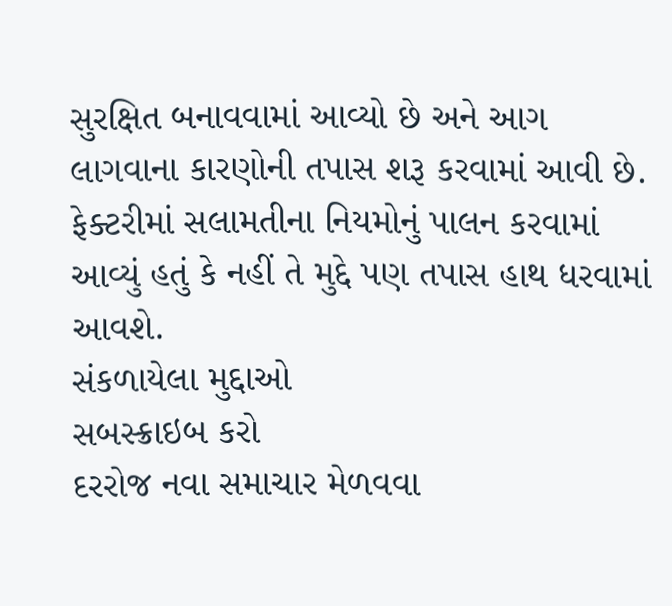સુરક્ષિત બનાવવામાં આવ્યો છે અને આગ લાગવાના કારણોની તપાસ શરૂ કરવામાં આવી છે. ફેક્ટરીમાં સલામતીના નિયમોનું પાલન કરવામાં આવ્યું હતું કે નહીં તે મુદ્દે પણ તપાસ હાથ ધરવામાં આવશે.
સંકળાયેલા મુદ્દાઓ
સબસ્ક્રાઇબ કરો
દરરોજ નવા સમાચાર મેળવવા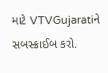માટે VTVGujaratiને સબસ્ક્રાઈબ કરો.